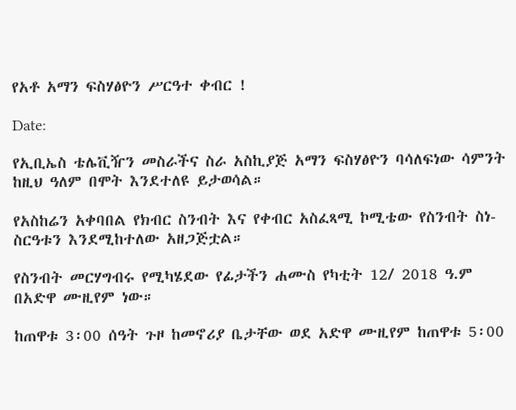የአቶ አማን ፍስሃፅዮን ሥርዓተ ቀብር !

Date:

የኢቢኤስ ቴሌቪዥን መስራችና ስራ አስኪያጅ አማን ፍስሃፅዮን ባሳለፍነው ሳምንት ከዚህ ዓለም በሞት እንደተለዩ ይታወሳል።

የአስከሬን አቀባበል የክብር ስንብት እና የቀብር አስፈጻሚ ኮሚቴው የስንብት ስነ-ስርዓቱን እንደሚከተለው አዘጋጅቷል።

የስንብት መርሃግብሩ የሚካሄደው የፊታችን ሐሙስ የካቲት 12/ 2018 ዓ.ም በአድዋ ሙዚየም ነው።

ከጠዋቱ 3፡00 ሰዓት ጉዞ ከመኖሪያ ቤታቸው ወደ አድዋ ሙዚየም ከጠዋቱ 5፡00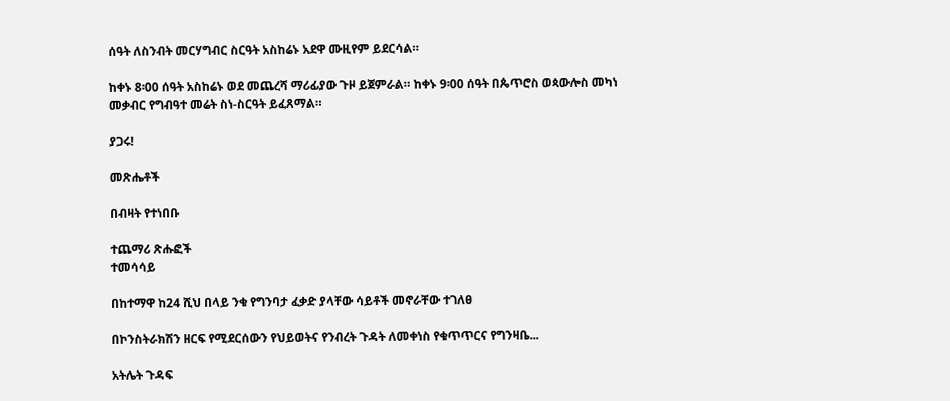ሰዓት ለስንብት መርሃግብር ስርዓት አስከሬኑ አደዋ ሙዚየም ይደርሳል።

ከቀኑ 8፡00 ሰዓት አስከሬኑ ወደ መጨረሻ ማሪፊያው ጉዞ ይጀምራል። ከቀኑ 9፡00 ሰዓት በጴጥሮስ ወጳውሎስ መካነ መቃብር የግብዓተ መሬት ስነ-ስርዓት ይፈጸማል።

ያጋሩ!

መጽሔቶች

በብዛት የተነበቡ

ተጨማሪ ጽሑፎች
ተመሳሳይ

በከተማዋ ከ24 ሺህ በላይ ንቁ የግንባታ ፈቃድ ያላቸው ሳይቶች መኖራቸው ተገለፀ

በኮንስትራክሽን ዘርፍ የሚደርሰውን የህይወትና የንብረት ጉዳት ለመቀነስ የቁጥጥርና የግንዛቤ...

አትሌት ጉዳፍ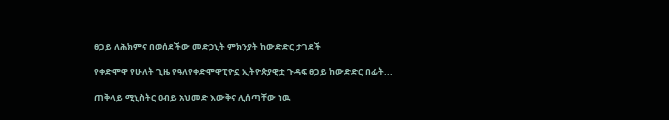ፀጋይ ለሕክምና በወሰደችው መድኃኒት ምክንያት ከውድድር ታገደች

የቀድሞዋ የሁለት ጊዜ የዓለየቀድሞዋፒዮኗ ኢትዮጵያዊቷ ጉዳፍ ፀጋይ ከውድድር በፊት...

ጠቅላይ ሚኒስትር ዐብይ አህመድ እውቅና ሊሰጣቸው ነዉ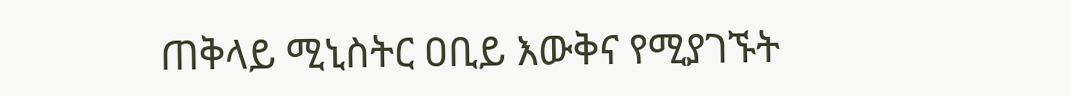ጠቅላይ ሚኒስትር ዐቢይ እውቅና የሚያገኙት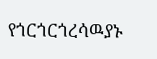የጎርጎርጎረሳዉያኑ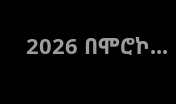2026 በሞሮኮ...